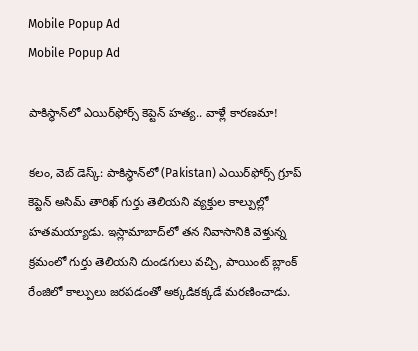Mobile Popup Ad
Mobile Popup Ad

పాకిస్థాన్‌లో ఎయిర్‌ఫోర్స్ కెప్టెన్ హత్య.. వాళ్లే కారణమా!

కలం, వెబ్ డెస్క్: పాకిస్థాన్‌లో (Pakistan) ఎయిర్‌ఫోర్స్ గ్రూప్ కెప్టెన్ అసిమ్ తారిఖ్ గుర్తు తెలియని వ్యక్తుల కాల్పుల్లో హతమయ్యాడు. ఇస్లామాబాద్‌లో తన నివాసానికి వెళ్తున్న క్రమంలో గుర్తు తెలియని దుండగులు వచ్చి, పాయింట్ బ్లాంక్ రేంజిలో కాల్పులు జరపడంతో అక్కడికక్కడే మరణించాడు.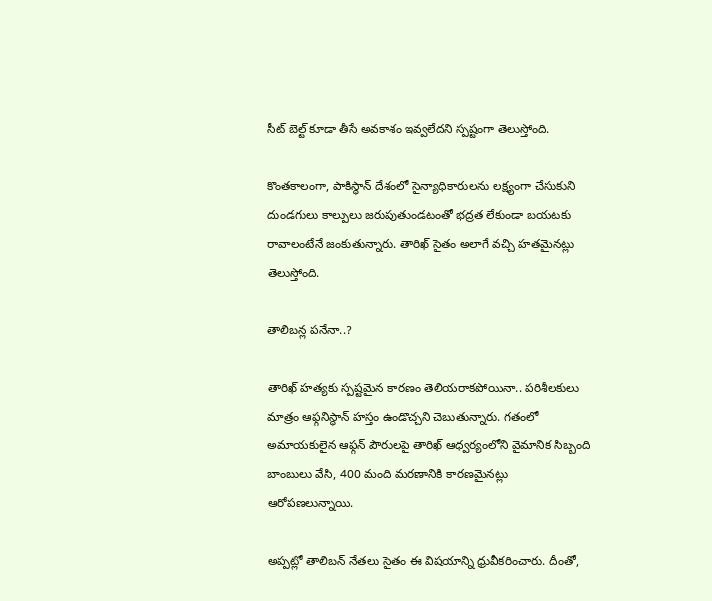సీట్ బెల్ట్ కూడా తీసే అవకాశం ఇవ్వలేదని స్పష్టంగా తెలుస్తోంది.

కొంతకాలంగా, పాకిస్థాన్ దేశంలో సైన్యాధికారులను లక్ష్యంగా చేసుకుని దుండగులు కాల్పులు జరుపుతుండటంతో భద్రత లేకుండా బయటకు రావాలంటేనే జంకుతున్నారు. తారిఖ్ సైతం అలాగే వచ్చి హతమైనట్లు తెలుస్తోంది.

తాలిబన్ల పనేనా..?

తారిఖ్ హత్యకు స్పష్టమైన కారణం తెలియరాకపోయినా.. పరిశీలకులు మాత్రం ఆఫ్గనిస్థాన్ హస్తం ఉండొచ్చని చెబుతున్నారు. గతంలో అమాయకులైన ఆఫ్గన్ పౌరులపై తారిఖ్ ఆధ్వర్యంలోని వైమానిక సిబ్బంది బాంబులు వేసి, 400 మంది మరణానికి కారణమైనట్లు ఆరోపణలున్నాయి.

అప్పట్లో తాలిబన్ నేతలు సైతం ఈ విషయాన్ని ధ్రువీకరించారు. దీంతో,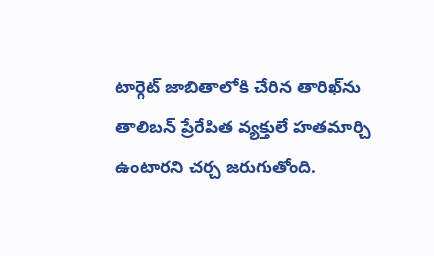టార్గెట్ జాబితాలోకి చేరిన తారిఖ్‌ను తాలిబన్ ప్రేరేపిత వ్యక్తులే హతమార్చి ఉంటారని చర్చ జరుగుతోంది.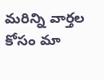మ‌రిన్ని వార్త‌ల కోసం మా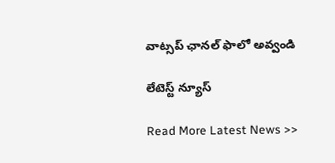వాట్స‌ప్ ఛాన‌ల్ ఫాలో అవ్వండి

లేటెస్ట్ న్యూస్‌

Read More Latest News >>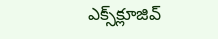ఎక్స్‌క్లూజివ్‌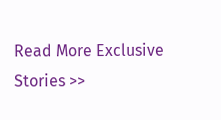Read More Exclusive Stories >>